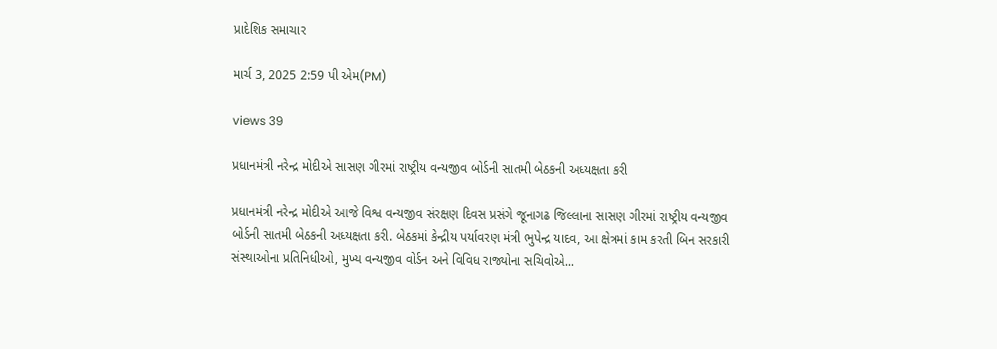પ્રાદેશિક સમાચાર

માર્ચ 3, 2025 2:59 પી એમ(PM)

views 39

પ્રધાનમંત્રી નરેન્દ્ર મોદીએ સાસણ ગીરમાં રાષ્ટ્રીય વન્યજીવ બોર્ડની સાતમી બેઠકની અધ્યક્ષતા કરી

પ્રધાનમંત્રી નરેન્દ્ર મોદીએ આજે વિશ્વ વન્યજીવ સંરક્ષણ દિવસ પ્રસંગે જૂનાગઢ જિલ્લાના સાસણ ગીરમાં રાષ્ટ્રીય વન્યજીવ બોર્ડની સાતમી બેઠકની અધ્યક્ષતા કરી. બેઠકમાં કેન્દ્રીય પર્યાવરણ મંત્રી ભુપેન્દ્ર યાદવ, આ ક્ષેત્રમાં કામ કરતી બિન સરકારી સંસ્થાઓના પ્રતિનિધીઓ, મુખ્ય વન્યજીવ વોર્ડન અને વિવિધ રાજ્યોના સચિવોએ...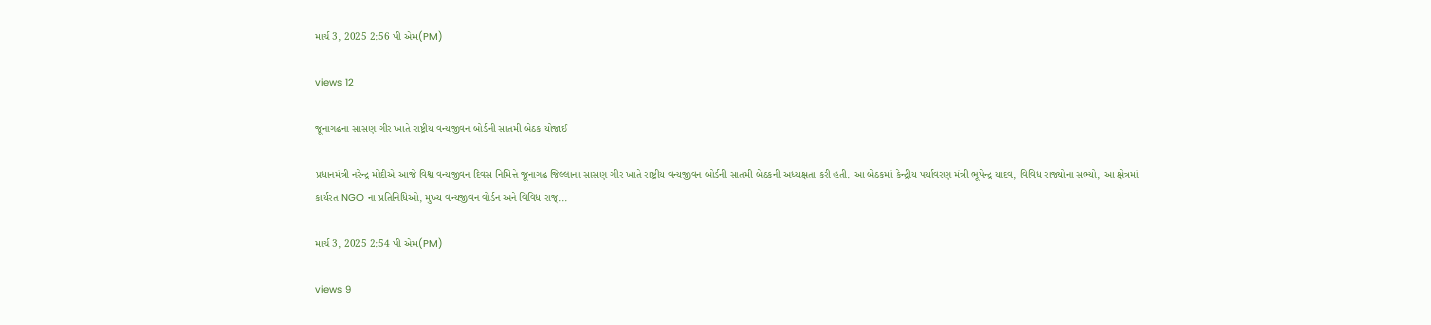માર્ચ 3, 2025 2:56 પી એમ(PM)

views 12

જૂનાગઢના સાસણ ગીર ખાતે રાષ્ટ્રીય વન્યજીવન બોર્ડની સાતમી બેઠક યોજાઈ

પ્રધાનમંત્રી નરેન્દ્ર મોદીએ આજે વિશ્વ વન્યજીવન દિવસ નિમિત્તે જૂનાગઢ જિલ્લાના સાસણ ગીર ખાતે રાષ્ટ્રીય વન્યજીવન બોર્ડની સાતમી બેઠકની અધ્યક્ષતા કરી હતી. આ બેઠકમાં કેન્દ્રીય પર્યાવરણ મંત્રી ભૂપેન્દ્ર યાદવ, વિવિધ રાજ્યોના સભ્યો, આ ક્ષેત્રમાં કાર્યરત NGO ના પ્રતિનિધિઓ, મુખ્ય વન્યજીવન વોર્ડન અને વિવિધ રાજ્...

માર્ચ 3, 2025 2:54 પી એમ(PM)

views 9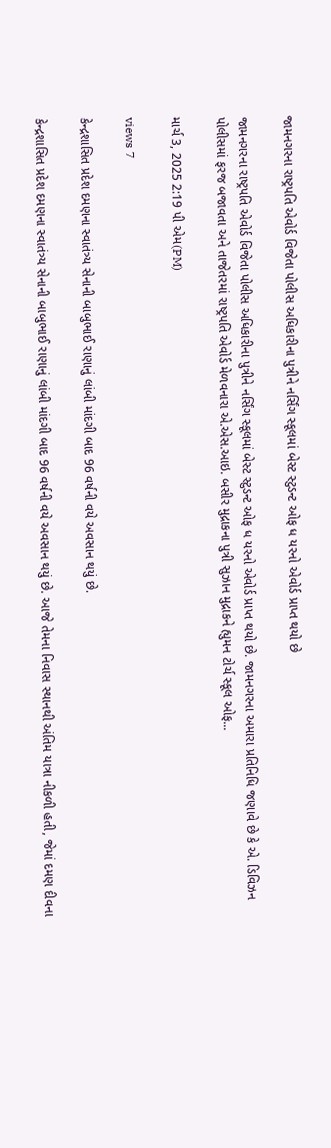જામનગરના રાષ્ટ્રપતિ એવોર્ડ વિજેતા પોલીસ અધિકારીના પુત્રીને નર્સિંગ સ્કૂલમાં બેસ્ટ સ્ટુડન્ટ ઓફ ધ યરનો એવોર્ડ પ્રાપ્ત થયો છે

જામનગરના રાષ્ટ્રપતિ એવોર્ડ વિજેતા પોલીસ અધિકારીના પુત્રીને નર્સિંગ સ્કૂલમાં બેસ્ટ સ્ટુડન્ટ ઓફ ધ યરનો એવોર્ડ પ્રાપ્ત થયો છે. જામનગરના અમારા પ્રતિનિધિ જણાવે છે કે એ. ડિવિઝન પોલીસમાં ફરજ બજાવતા અને તાજેતરમાં રાષ્ટ્રપતિ એવોર્ડ મેળવનારા એ.એસ.આઇ. બસીર મુદ્રાકના પુત્રી સુઝાન મુદ્રાકને હ્યુમન ટોર્ચ સ્કૂલ ઓફ...

માર્ચ 3, 2025 2:19 પી એમ(PM)

views 7

કેન્દ્રશાસિત પ્રદેશ દમણના સ્વાતંત્ર્ય સેનાની બાબુભાઈ રાણાનું લાંબી માંદગી બાદ 96 વર્ષની વયે અવસાન થયું છે.

કેન્દ્રશાસિત પ્રદેશ દમણના સ્વાતંત્ર્ય સેનાની બાબુભાઈ રાણાનું લાંબી માંદગી બાદ 96 વર્ષની વયે અવસાન થયું છે. આજે તેમના નિવાસ સ્થાનથી અંતિમ યાત્રા નીકળી હતી, જેમાં દમણ દીવના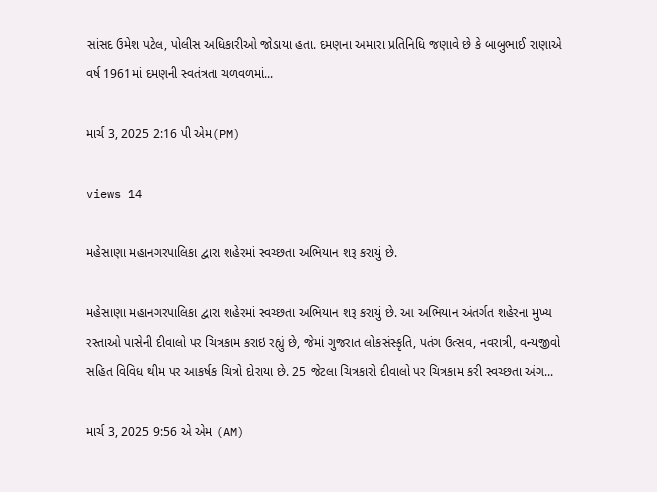સાંસદ ઉમેશ પટેલ, પોલીસ અધિકારીઓ જોડાયા હતા. દમણના અમારા પ્રતિનિધિ જણાવે છે કે બાબુભાઈ રાણાએ વર્ષ 1961માં દમણની સ્વતંત્રતા ચળવળમાં...

માર્ચ 3, 2025 2:16 પી એમ(PM)

views 14

મહેસાણા મહાનગરપાલિકા દ્વારા શહેરમાં સ્વચ્છતા અભિયાન શરૂ કરાયું છે.

મહેસાણા મહાનગરપાલિકા દ્વારા શહેરમાં સ્વચ્છતા અભિયાન શરૂ કરાયું છે. આ અભિયાન અંતર્ગત શહેરના મુખ્ય રસ્તાઓ પાસેની દીવાલો પર ચિત્રકામ કરાઇ રહ્યું છે, જેમાં ગુજરાત લોકસંસ્કૃતિ, પતંગ ઉત્સવ, નવરાત્રી, વન્યજીવો સહિત વિવિધ થીમ પર આકર્ષક ચિત્રો દોરાયા છે. 25 જેટલા ચિત્રકારો દીવાલો પર ચિત્રકામ કરી સ્વચ્છતા અંગ...

માર્ચ 3, 2025 9:56 એ એમ (AM)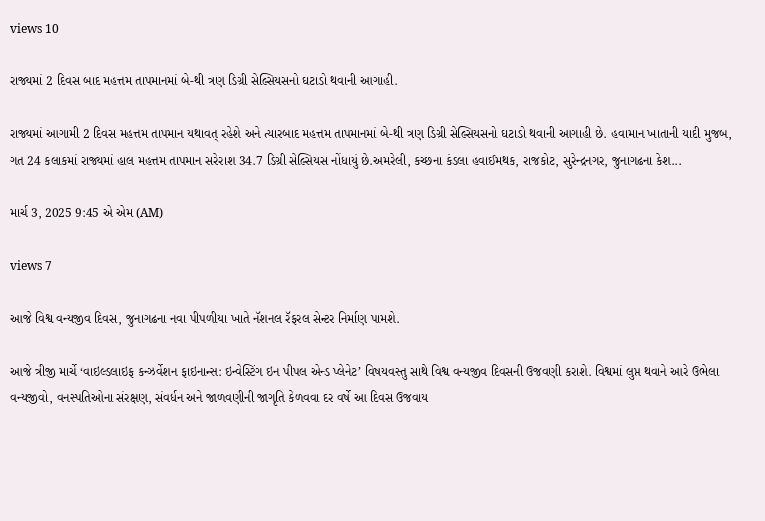views 10

રાજ્યમાં 2 દિવસ બાદ મહત્તમ તાપમાનમાં બે-થી ત્રણ ડિગ્રી સેલ્સિયસનો ઘટાડો થવાની આગાહી.

રાજ્યમાં આગામી 2 દિવસ મહત્તમ તાપમાન યથાવત્ રહેશે અને ત્યારબાદ મહત્તમ તાપમાનમાં બે-થી ત્રણ ડિગ્રી સેલ્સિયસનો ઘટાડો થવાની આગાહી છે. હવામાન ખાતાની યાદી મુજબ, ગત 24 કલાકમાં રાજ્યમાં હાલ મહત્તમ તાપમાન સરેરાશ 34.7 ડિગ્રી સેલ્સિયસ નોંધાયું છે.અમરેલી, કચ્છના કંડલા હવાઈમથક, રાજકોટ, સુરેન્દ્રનગર, જુનાગઢના કેશ...

માર્ચ 3, 2025 9:45 એ એમ (AM)

views 7

આજે વિશ્વ વન્યજીવ દિવસ, જુનાગઢના નવા પીપળીયા ખાતે નૅશનલ રૅફરલ સેન્ટર નિર્માણ પામશે.

આજે ત્રીજી માર્ચે ‘વાઇલ્ડલાઇફ કન્ઝર્વેશન ફાઇનાન્સ: ઇન્વેસ્ટિંગ ઇન પીપલ એન્ડ પ્લેનેટ’ વિષયવસ્તુ સાથે વિશ્વ વન્યજીવ દિવસની ઉજવણી કરાશે. વિશ્વમાં લુપ્ત થવાને આરે ઉભેલા વન્યજીવો, વનસ્પતિઓના સંરક્ષણ, સંવર્ધન અને જાળવણીની જાગૃતિ કેળવવા દર વર્ષે આ દિવસ ઉજવાય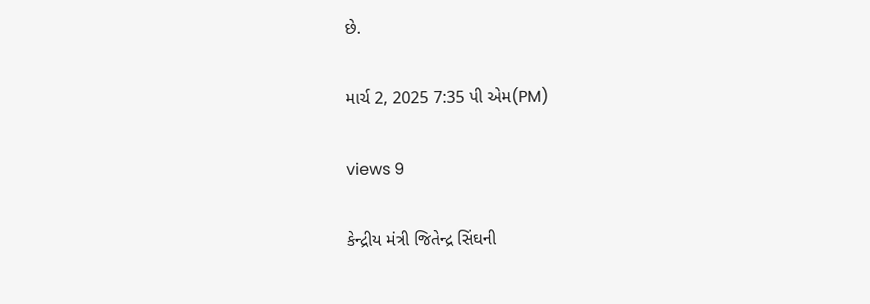છે.

માર્ચ 2, 2025 7:35 પી એમ(PM)

views 9

કેન્દ્રીય મંત્રી જિતેન્દ્ર સિંઘની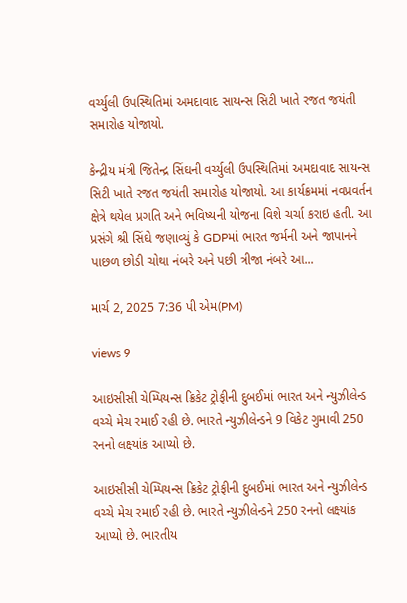વર્ચ્યુલી ઉપસ્થિતિમાં અમદાવાદ સાયન્સ સિટી ખાતે રજત જયંતી સમારોહ યોજાયો.

કેન્દ્રીય મંત્રી જિતેન્દ્ર સિંઘની વર્ચ્યુલી ઉપસ્થિતિમાં અમદાવાદ સાયન્સ સિટી ખાતે રજત જયંતી સમારોહ યોજાયો. આ કાર્યક્રમમાં નવપ્રવર્તન ક્ષેત્રે થયેલ પ્રગતિ અને ભવિષ્યની યોજના વિશે ચર્ચા કરાઇ હતી. આ પ્રસંગે શ્રી સિંઘે જણાવ્યું કે GDPમાં ભારત જર્મની અને જાપાનને પાછળ છોડી ચોથા નંબરે અને પછી ત્રીજા નંબરે આ...

માર્ચ 2, 2025 7:36 પી એમ(PM)

views 9

આઇસીસી ચેમ્પિયન્સ ક્રિકેટ ટ્રોફીની દુબઈમાં ભારત અને ન્યુઝીલેન્ડ વચ્ચે મેચ રમાઈ રહી છે. ભારતે ન્યુઝીલેન્ડને 9 વિકેટ ગુમાવી 250 રનનો લક્ષ્યાંક આપ્યો છે.

આઇસીસી ચેમ્પિયન્સ ક્રિકેટ ટ્રોફીની દુબઈમાં ભારત અને ન્યુઝીલેન્ડ વચ્ચે મેચ રમાઈ રહી છે. ભારતે ન્યુઝીલેન્ડને 250 રનનો લક્ષ્યાંક આપ્યો છે. ભારતીય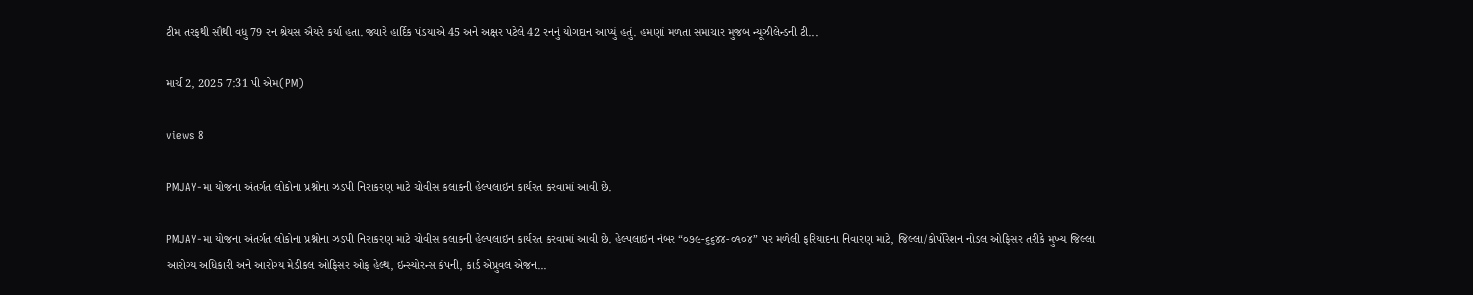ટીમ તરફથી સૌથી વધુ 79 રન શ્રેયસ ઐયરે કર્યા હતા. જ્યારે હાર્દિક પંડયાએ 45 અને અક્ષર પટેલે 42 રનનું યોગદાન આપ્યું હતું. હમણાં મળતા સમાચાર મુજબ ન્યૂઝીલેન્ડની ટી...

માર્ચ 2, 2025 7:31 પી એમ(PM)

views 8

PMJAY-મા યોજના અંતર્ગત લોકોના પ્રશ્નોના ઝડપી નિરાકરણ માટે ચોવીસ કલાકની હેલ્પલાઇન કાર્યરત કરવામાં આવી છે.

PMJAY-મા યોજના અંતર્ગત લોકોના પ્રશ્નોના ઝડપી નિરાકરણ માટે ચોવીસ કલાકની હેલ્પલાઇન કાર્યરત કરવામાં આવી છે. હેલ્પલાઇન નંબર “૦૭૯-૬૬૪૪-૦૧૦૪” પર મળેલી ફરિયાદના નિવારણ માટે, જિલ્લા/કોર્પોરેશન નોડલ ઓફિસર તરીકે મુખ્ય જિલ્લા આરોગ્ય અધિકારી અને આરોગ્ય મેડીકલ ઓફિસર ઓફ હેલ્થ, ઇન્સ્યોરન્સ કંપની, કાર્ડ એપ્રુવલ એજન...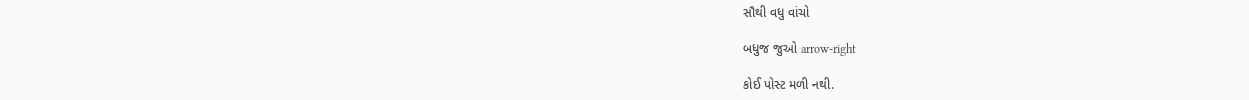સૌથી વધુ વાંચો

બધુજ જુઓ arrow-right

કોઈ પોસ્ટ મળી નથી.